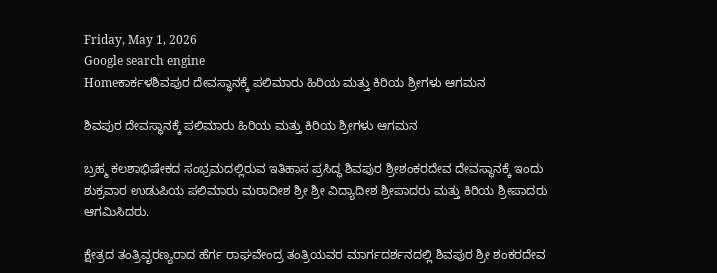Friday, May 1, 2026
Google search engine
Homeಕಾರ್ಕಳಶಿವಪುರ ದೇವಸ್ಥಾನಕ್ಕೆ ಪಲಿಮಾರು ಹಿರಿಯ ಮತ್ತು ಕಿರಿಯ ಶ್ರೀಗಳು ಆಗಮನ

ಶಿವಪುರ ದೇವಸ್ಥಾನಕ್ಕೆ ಪಲಿಮಾರು ಹಿರಿಯ ಮತ್ತು ಕಿರಿಯ ಶ್ರೀಗಳು ಆಗಮನ

ಬ್ರಹ್ಮ ಕಲಶಾಭಿಷೇಕದ ಸಂಭ್ರಮದಲ್ಲಿರುವ ಇತಿಹಾಸ ಪ್ರಸಿದ್ಧ ಶಿವಪುರ ಶ್ರೀಶಂಕರದೇವ ದೇವಸ್ಥಾನಕ್ಕೆ ಇಂದು ಶುಕ್ರವಾರ ಉಡುಪಿಯ ಪಲಿಮಾರು ಮಠಾದೀಶ ಶ್ರೀ ಶ್ರೀ ವಿದ್ಯಾದೀಶ ಶ್ರೀಪಾದರು ಮತ್ತು ಕಿರಿಯ ಶ್ರೀಪಾದರು ಆಗಮಿಸಿದರು.

ಕ್ಷೇತ್ರದ ತಂತ್ರಿವೃರಣ್ಯರಾದ ಹೆರ್ಗ ರಾಘವೇಂದ್ರ ತಂತ್ರಿಯವರ ಮಾರ್ಗದರ್ಶನದಲ್ಲಿ ಶಿವಪುರ ಶ್ರೀ ಶಂಕರದೇವ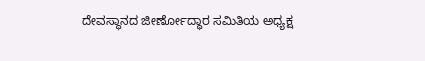ದೇವಸ್ಥಾನದ ಜೀರ್ಣೋದ್ಧಾರ ಸಮಿತಿಯ ಅಧ್ಯಕ್ಷ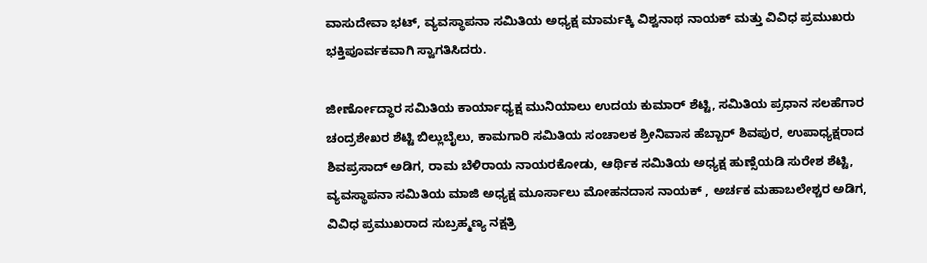ವಾಸುದೇವಾ ಭಟ್‌, ವ್ಯವಸ್ಥಾಪನಾ ಸಮಿತಿಯ ಅಧ್ಯಕ್ಷ ಮಾರ್ಮಕ್ಕಿ ವಿಶ್ವನಾಥ ನಾಯಕ್‌ ಮತ್ತು ವಿವಿಧ ಪ್ರಮುಖರು ಭಕ್ತಿಪೂರ್ವಕವಾಗಿ ಸ್ವಾಗತಿಸಿದರು.

ಜೀರ್ಣೋದ್ಧಾರ ಸಮಿತಿಯ ಕಾರ್ಯಾಧ್ಯಕ್ಷ ಮುನಿಯಾಲು ಉದಯ ಕುಮಾರ್ ಶೆಟ್ಟಿ, ಸಮಿತಿಯ ಪ್ರಧಾನ ಸಲಹೆಗಾರ ಚಂದ್ರಶೇಖರ ಶೆಟ್ಟಿ ಬಿಲ್ಲುಬೈಲು, ಕಾಮಗಾರಿ ಸಮಿತಿಯ ಸಂಚಾಲಕ ಶ್ರೀನಿವಾಸ ಹೆಬ್ಬಾರ್‌ ಶಿವಪುರ, ಉಪಾಧ್ಯಕ್ಷರಾದ ಶಿವಪ್ರಸಾದ್‌ ಅಡಿಗ, ರಾಮ ಬೆಳಿರಾಯ ನಾಯರಕೋಡು, ಆರ್ಥಿಕ ಸಮಿತಿಯ ಅಧ್ಯಕ್ಷ ಹುಣ್ಸೆಯಡಿ ಸುರೇಶ ಶೆಟ್ಟಿ, ವ್ಯವಸ್ಥಾಪನಾ ಸಮಿತಿಯ ಮಾಜಿ ಅಧ್ಯಕ್ಷ ಮೂರ್ಸಾಲು ಮೋಹನದಾಸ ನಾಯಕ್ , ಅರ್ಚಕ ಮಹಾಬಲೇಶ್ಚರ ಅಡಿಗ, ವಿವಿಧ ಪ್ರಮುಖರಾದ ಸುಬ್ರಹ್ಮಣ್ಯ ನಕ್ಷತ್ರಿ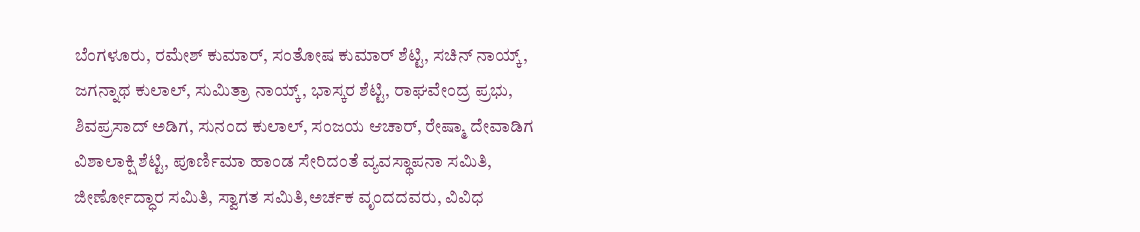ಬೆಂಗಳೂರು, ರಮೇಶ್ ಕುಮಾರ್, ಸಂತೋಷ ಕುಮಾರ್ ಶೆಟ್ಟಿ, ಸಚಿನ್ ನಾಯ್ಕ್, ಜಗನ್ನಾಥ ಕುಲಾಲ್, ಸುಮಿತ್ರಾ ನಾಯ್ಕ್, ಭಾಸ್ಕರ ಶೆಟ್ಟಿ, ರಾಘವೇಂದ್ರ ಪ್ರಭು, ಶಿವಪ್ರಸಾದ್ ಅಡಿಗ, ಸುನಂದ ಕುಲಾಲ್, ಸಂಜಯ ಆಚಾರ್, ರೇಷ್ಮಾ ದೇವಾಡಿಗ ವಿಶಾಲಾಕ್ಷಿ ಶೆಟ್ಟಿ, ಪೂರ್ಣಿಮಾ ಹಾಂಡ ಸೇರಿದಂತೆ ವ್ಯವಸ್ಥಾಪನಾ ಸಮಿತಿ, ಜೀರ್ಣೋದ್ಧಾರ ಸಮಿತಿ, ಸ್ವಾಗತ ಸಮಿತಿ,ಅರ್ಚಕ ವೃಂದದವರು, ವಿವಿಧ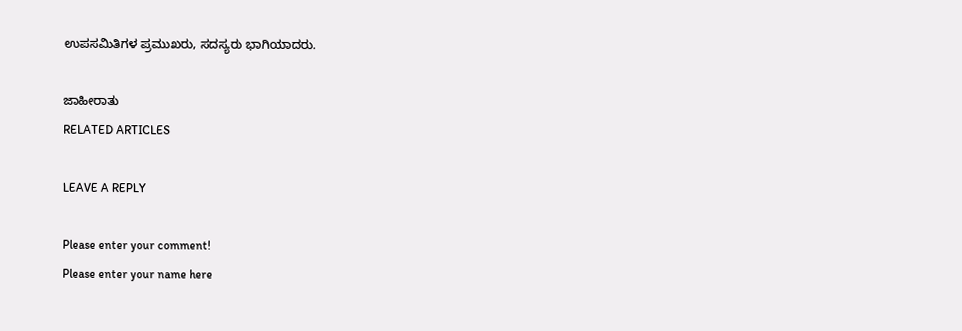ಉಪಸಮಿತಿಗಳ ಪ್ರಮುಖರು, ಸದಸ್ಯರು ಭಾಗಿಯಾದರು.

ಜಾಹೀರಾತು
RELATED ARTICLES

LEAVE A REPLY

Please enter your comment!
Please enter your name here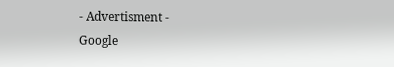- Advertisment -
Google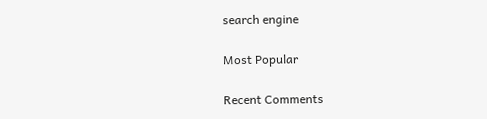search engine

Most Popular

Recent Comments